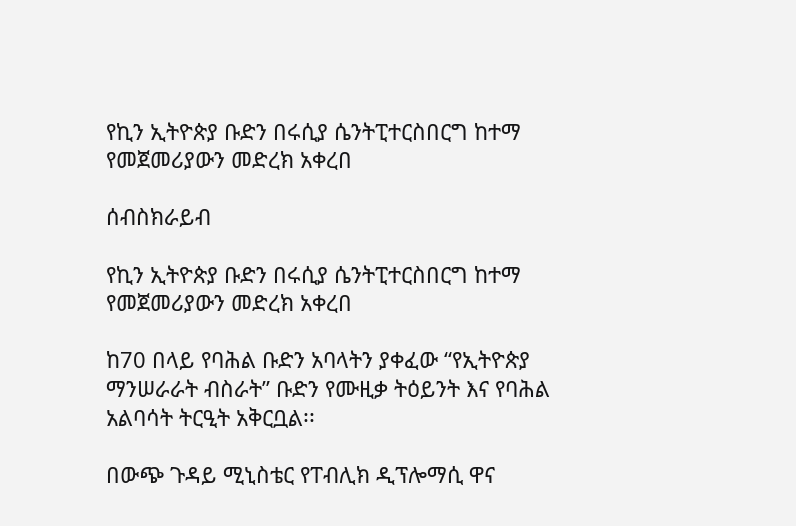የኪን ኢትዮጵያ ቡድን በሩሲያ ሴንትፒተርስበርግ ከተማ የመጀመሪያውን መድረክ አቀረበ

ሰብስክራይብ

የኪን ኢትዮጵያ ቡድን በሩሲያ ሴንትፒተርስበርግ ከተማ የመጀመሪያውን መድረክ አቀረበ

ከ70 በላይ የባሕል ቡድን አባላትን ያቀፈው “የኢትዮጵያ ማንሠራራት ብስራት” ቡድን የሙዚቃ ትዕይንት እና የባሕል አልባሳት ትርዒት አቅርቧል፡፡

በውጭ ጉዳይ ሚኒስቴር የፐብሊክ ዲፕሎማሲ ዋና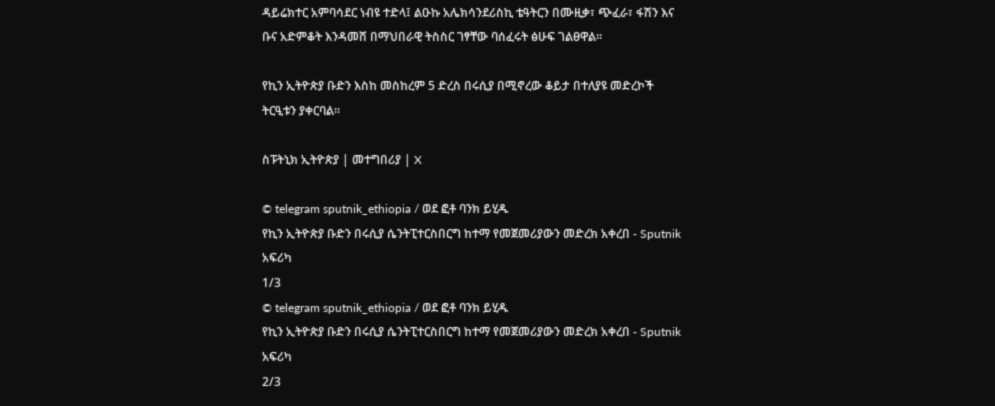ዳይሬክተር አምባሳደር ነብዩ ተድላ፤ ልዑኩ አሌክሳንደሪስኪ ቴዓትርን በሙዚቃ፣ ጭፈራ፣ ፋሽን እና ቡና አድምቆት እንዳመሸ በማህበራዊ ትስስር ገፃቸው ባሰፈሩት ፅሁፍ ገልፀዋል፡፡

የኪን ኢትዮጵያ ቡድን እስከ መስከረም 5 ድረስ በሩሲያ በሚኖረው ቆይታ በተለያዩ መድረኮች ትርዒቱን ያቀርባል።

ስፑትኒክ ኢትዮጵያ | መተግበሪያ | X

© telegram sputnik_ethiopia / ወደ ፎቶ ባንክ ይሂዱ
የኪን ኢትዮጵያ ቡድን በሩሲያ ሴንትፒተርስበርግ ከተማ የመጀመሪያውን መድረክ አቀረበ - Sputnik አፍሪካ
1/3
© telegram sputnik_ethiopia / ወደ ፎቶ ባንክ ይሂዱ
የኪን ኢትዮጵያ ቡድን በሩሲያ ሴንትፒተርስበርግ ከተማ የመጀመሪያውን መድረክ አቀረበ - Sputnik አፍሪካ
2/3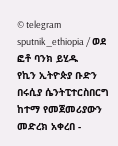© telegram sputnik_ethiopia / ወደ ፎቶ ባንክ ይሂዱ
የኪን ኢትዮጵያ ቡድን በሩሲያ ሴንትፒተርስበርግ ከተማ የመጀመሪያውን መድረክ አቀረበ -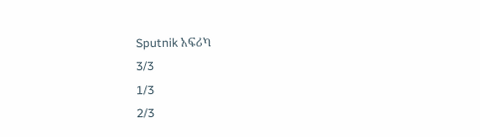Sputnik አፍሪካ
3/3
1/3
2/3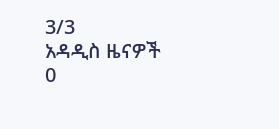3/3
አዳዲስ ዜናዎች
0